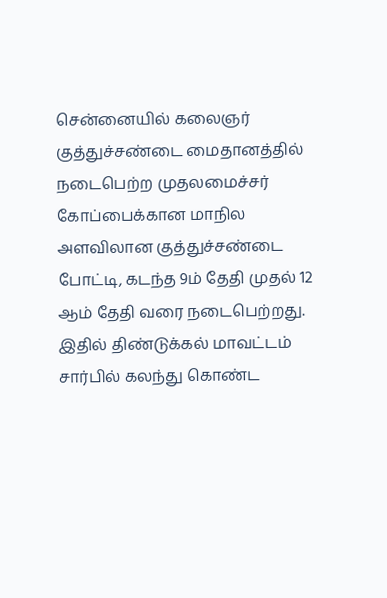சென்னையில் கலைஞர் குத்துச்சண்டை மைதானத்தில் நடைபெற்ற முதலமைச்சர் கோப்பைக்கான மாநில அளவிலான குத்துச்சண்டை போட்டி, கடந்த 9ம் தேதி முதல் 12 ஆம் தேதி வரை நடைபெற்றது. இதில் திண்டுக்கல் மாவட்டம் சார்பில் கலந்து கொண்ட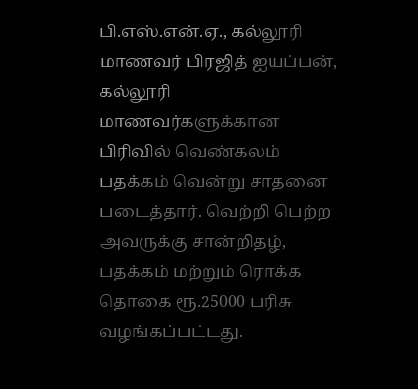பி.எஸ்.என்.ஏ., கல்லூரி மாணவர் பிரஜித் ஐயப்பன், கல்லூரி மாணவர்களுக்கான பிரிவில் வெண்கலம் பதக்கம் வென்று சாதனை படைத்தார். வெற்றி பெற்ற அவருக்கு சான்றிதழ், பதக்கம் மற்றும் ரொக்க தொகை ரூ.25000 பரிசு வழங்கப்பட்டது.